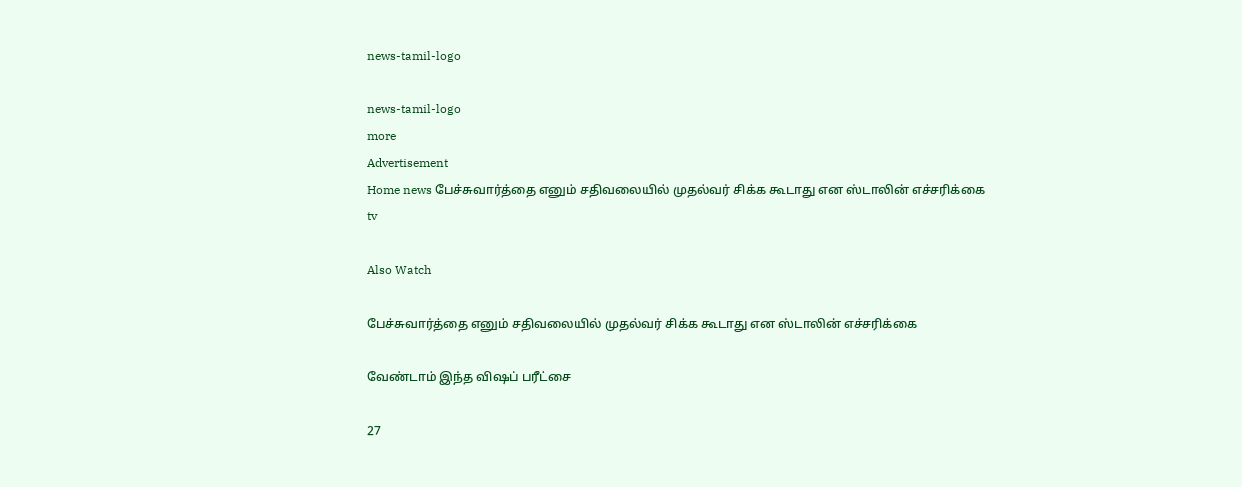news-tamil-logo

news-tamil-logo
more
Advertisement
Home news பேச்சுவார்த்தை எனும் சதிவலையில் முதல்வர் சிக்க கூடாது என ஸ்டாலின் எச்சரிக்கை
tv

Also Watch

பேச்சுவார்த்தை எனும் சதிவலையில் முதல்வர் சிக்க கூடாது என ஸ்டாலின் எச்சரிக்கை

வேண்டாம் இந்த விஷப் பரீட்சை

27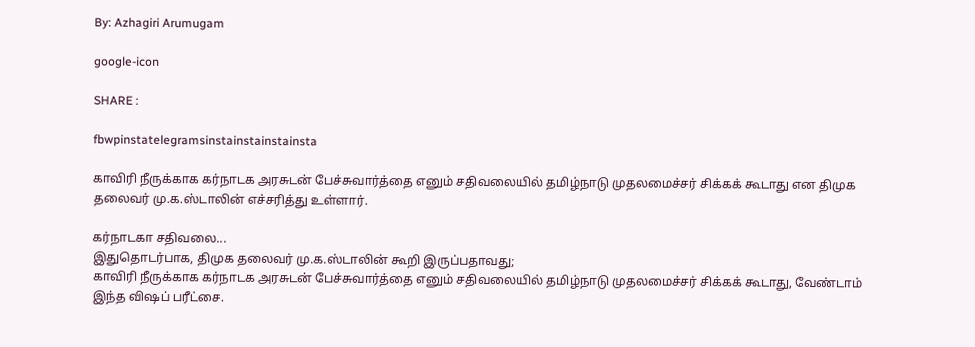By: Azhagiri Arumugam

google-icon

SHARE :

fbwpinstatelegramsinstainstainstainsta

காவிரி நீருக்காக கர்நாடக அரசுடன் பேச்சுவார்த்தை எனும் சதிவலையில் தமிழ்நாடு முதலமைச்சர் சிக்கக் கூடாது என திமுக தலைவர் மு.க.ஸ்டாலின் எச்சரித்து உள்ளார்.

கர்நாடகா சதிவலை...
இதுதொடர்பாக, திமுக தலைவர் மு.க.ஸ்டாலின் கூறி இருப்பதாவது;
காவிரி நீருக்காக கர்நாடக அரசுடன் பேச்சுவார்த்தை எனும் சதிவலையில் தமிழ்நாடு முதலமைச்சர் சிக்கக் கூடாது, வேண்டாம் இந்த விஷப் பரீட்சை.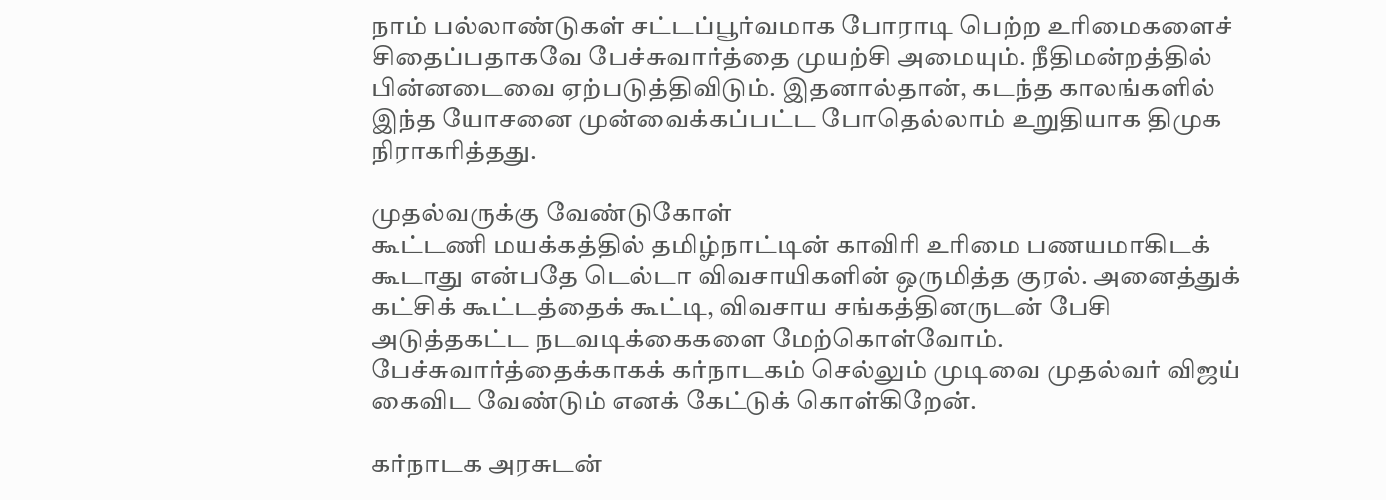நாம் பல்லாண்டுகள் சட்டப்பூர்வமாக போராடி பெற்ற உரிமைகளைச் சிதைப்பதாகவே பேச்சுவார்த்தை முயற்சி அமையும். நீதிமன்றத்தில் பின்னடைவை ஏற்படுத்திவிடும். இதனால்தான், கடந்த காலங்களில் இந்த யோசனை முன்வைக்கப்பட்ட போதெல்லாம் உறுதியாக திமுக நிராகரித்தது.

முதல்வருக்கு வேண்டுகோள்
கூட்டணி மயக்கத்தில் தமிழ்நாட்டின் காவிரி உரிமை பணயமாகிடக் கூடாது என்பதே டெல்டா விவசாயிகளின் ஒருமித்த குரல். அனைத்துக் கட்சிக் கூட்டத்தைக் கூட்டி, விவசாய சங்கத்தினருடன் பேசி அடுத்தகட்ட நடவடிக்கைகளை மேற்கொள்வோம். பேச்சுவார்த்தைக்காகக் கர்நாடகம் செல்லும் முடிவை முதல்வர் விஜய் கைவிட வேண்டும் எனக் கேட்டுக் கொள்கிறேன்.

கர்நாடக அரசுடன்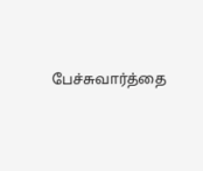பேச்சுவார்த்தை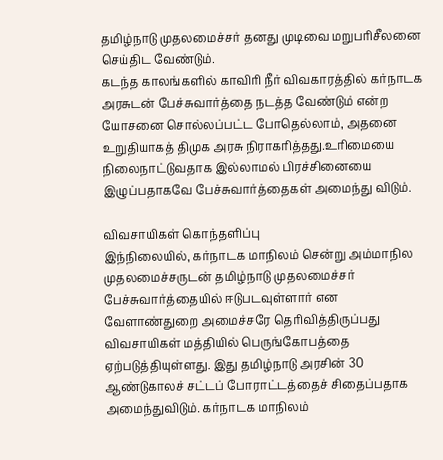தமிழ்நாடு முதலமைச்சர் தனது முடிவை மறுபரிசீலனை செய்திட வேண்டும்.
கடந்த காலங்களில் காவிரி நீர் விவகாரத்தில் கர்நாடக அரசுடன் பேச்சுவார்த்தை நடத்த வேண்டும் என்ற யோசனை சொல்லப்பட்ட போதெல்லாம், அதனை உறுதியாகத் திமுக அரசு நிராகரித்தது.உரிமையை நிலைநாட்டுவதாக இல்லாமல் பிரச்சினையை இழுப்பதாகவே பேச்சுவார்த்தைகள் அமைந்து விடும்.

விவசாயிகள் கொந்தளிப்பு
இந்நிலையில், கர்நாடக மாநிலம் சென்று அம்மாநில முதலமைச்சருடன் தமிழ்நாடு முதலமைச்சர் பேச்சுவார்த்தையில் ஈடுபடவுள்ளார் என வேளாண்துறை அமைச்சரே தெரிவித்திருப்பது விவசாயிகள் மத்தியில் பெருங்கோபத்தை ஏற்படுத்தியுள்ளது. இது தமிழ்நாடு அரசின் 30 ஆண்டுகாலச் சட்டப் போராட்டத்தைச் சிதைப்பதாக அமைந்துவிடும். கர்நாடக மாநிலம்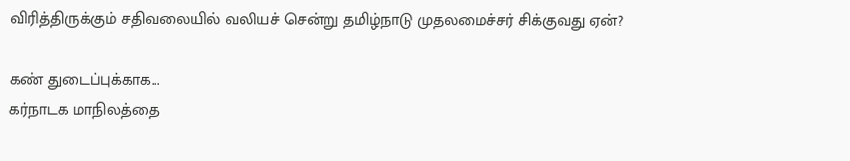விரித்திருக்கும் சதிவலையில் வலியச் சென்று தமிழ்நாடு முதலமைச்சர் சிக்குவது ஏன்?

கண் துடைப்புக்காக...
கர்நாடக மாநிலத்தை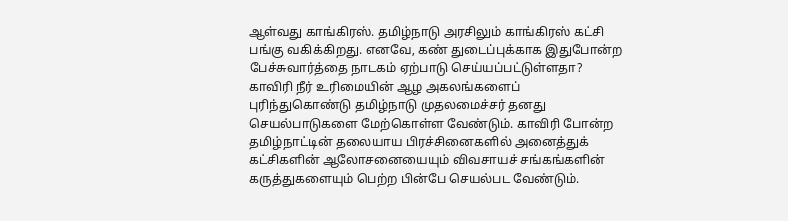ஆள்வது காங்கிரஸ். தமிழ்நாடு அரசிலும் காங்கிரஸ் கட்சி பங்கு வகிக்கிறது. எனவே, கண் துடைப்புக்காக இதுபோன்ற பேச்சுவார்த்தை நாடகம் ஏற்பாடு செய்யப்பட்டுள்ளதா? காவிரி நீர் உரிமையின் ஆழ அகலங்களைப் புரிந்துகொண்டு தமிழ்நாடு முதலமைச்சர் தனது செயல்பாடுகளை மேற்கொள்ள வேண்டும். காவிரி போன்ற தமிழ்நாட்டின் தலையாய பிரச்சினைகளில் அனைத்துக் கட்சிகளின் ஆலோசனையையும் விவசாயச் சங்கங்களின் கருத்துகளையும் பெற்ற பின்பே செயல்பட வேண்டும்.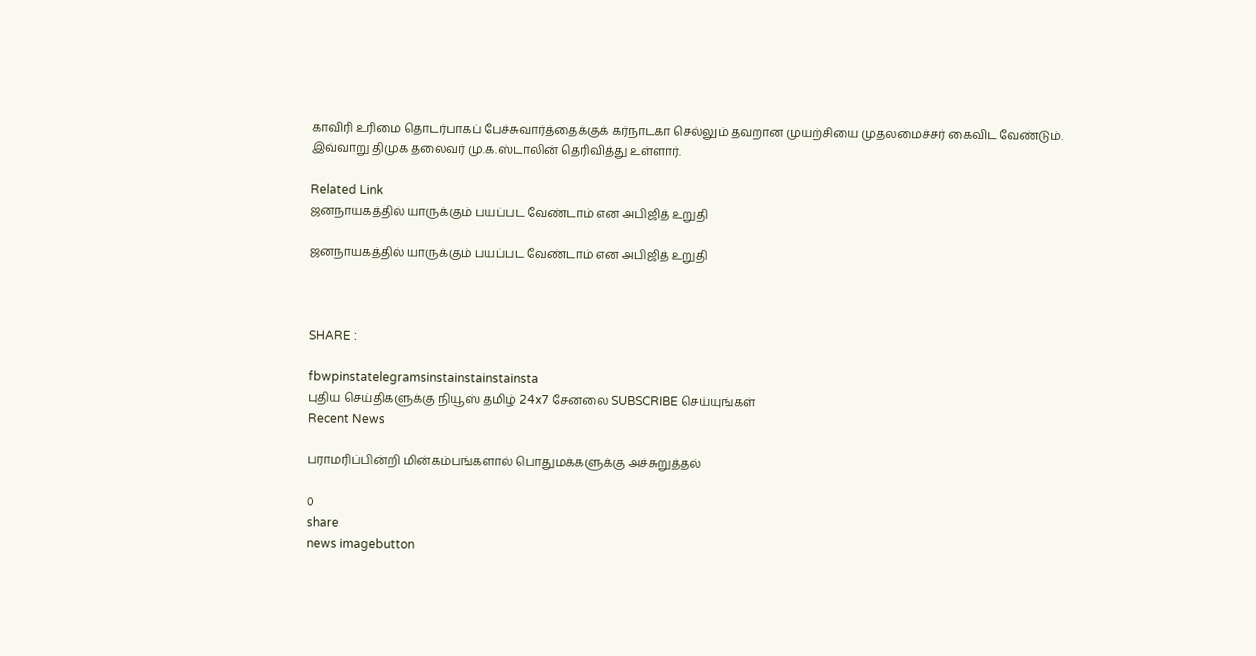காவிரி உரிமை தொடர்பாகப் பேச்சுவார்த்தைக்குக் கர்நாடகா செல்லும் தவறான முயற்சியை முதலமைச்சர் கைவிட வேண்டும்.
இவ்வாறு திமுக தலைவர் மு.க.ஸ்டாலின் தெரிவித்து உள்ளார்.

Related Link
ஜனநாயகத்தில் யாருக்கும் பயப்பட வேண்டாம் என அபிஜித் உறுதி

ஜனநாயகத்தில் யாருக்கும் பயப்பட வேண்டாம் என அபிஜித் உறுதி



SHARE :

fbwpinstatelegramsinstainstainstainsta
புதிய செய்திகளுக்கு நியூஸ் தமிழ் 24x7 சேனலை SUBSCRIBE செய்யுங்கள்
Recent News

பராமரிப்பின்றி மின்கம்பங்களால் பொதுமக்களுக்கு அச்சுறுத்தல்

0
share
news imagebutton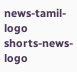news-tamil-logo
shorts-news-logo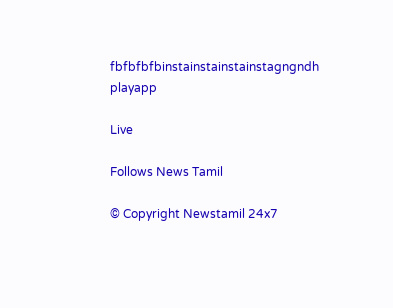fbfbfbfbinstainstainstainstagngndh
playapp

Live

Follows News Tamil

© Copyright Newstamil 24x7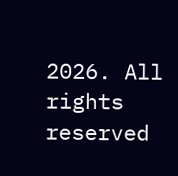2026. All rights reserved